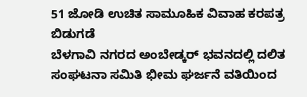51 ಜೋಡಿ ಉಚಿತ ಸಾಮೂಹಿಕ ವಿವಾಹ ಕರಪತ್ರ ಬಿಡುಗಡೆ
ಬೆಳಗಾವಿ ನಗರದ ಅಂಬೇಡ್ಕರ್ ಭವನದಲ್ಲಿ ದಲಿತ ಸಂಘಟನಾ ಸಮಿತಿ ಭೀಮ ಘರ್ಜನೆ ವತಿಯಿಂದ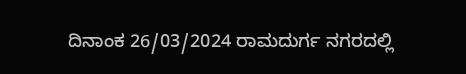ದಿನಾಂಕ 26/03/2024 ರಾಮದುರ್ಗ ನಗರದಲ್ಲಿ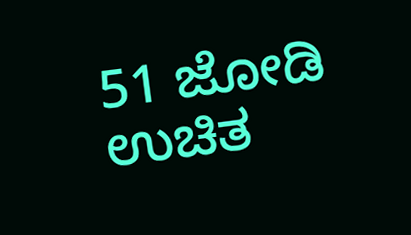51 ಜೋಡಿ ಉಚಿತ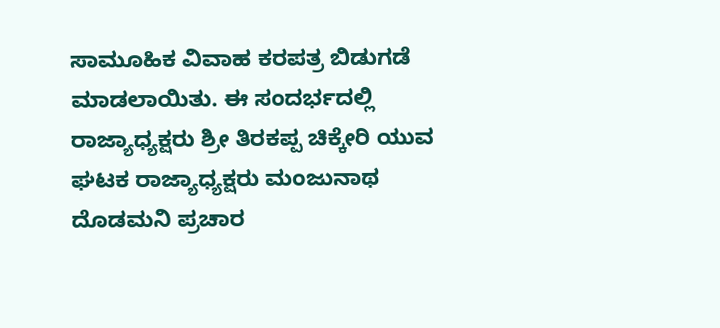ಸಾಮೂಹಿಕ ವಿವಾಹ ಕರಪತ್ರ ಬಿಡುಗಡೆ ಮಾಡಲಾಯಿತು. ಈ ಸಂದರ್ಭದಲ್ಲಿ ರಾಜ್ಯಾಧ್ಯಕ್ಷರು ಶ್ರೀ ತಿರಕಪ್ಪ ಚಿಕ್ಕೇರಿ ಯುವ ಘಟಕ ರಾಜ್ಯಾಧ್ಯಕ್ಷರು ಮಂಜುನಾಥ ದೊಡಮನಿ ಪ್ರಚಾರ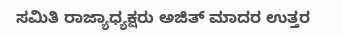ಸಮಿತಿ ರಾಜ್ಯಾಧ್ಯಕ್ಷರು ಅಜಿತ್ ಮಾದರ ಉತ್ತರ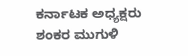ಕರ್ನಾಟಕ ಅಧ್ಯಕ್ಷರು ಶಂಕರ ಮುಗುಳಿ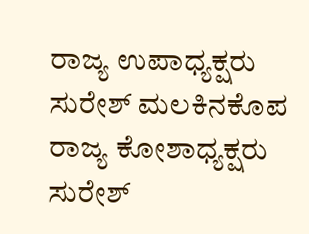ರಾಜ್ಯ ಉಪಾಧ್ಯಕ್ಷರು ಸುರೇಶ್ ಮಲಕಿನಕೊಪ ರಾಜ್ಯ ಕೋಶಾಧ್ಯಕ್ಷರು ಸುರೇಶ್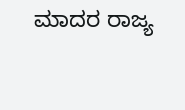ಮಾದರ ರಾಜ್ಯ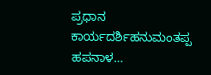ಪ್ರಧಾನ ಕಾರ್ಯದರ್ಶಿಹನುಮಂತಪ್ಪ ಹಪನಾಳ…